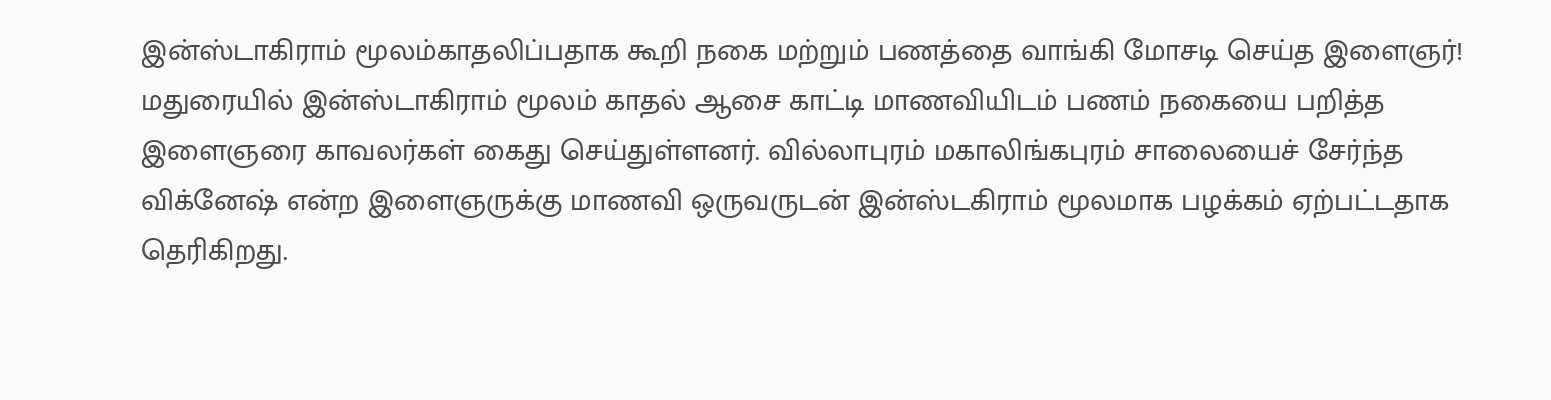இன்ஸ்டாகிராம் மூலம்காதலிப்பதாக கூறி நகை மற்றும் பணத்தை வாங்கி மோசடி செய்த இளைஞர்!
மதுரையில் இன்ஸ்டாகிராம் மூலம் காதல் ஆசை காட்டி மாணவியிடம் பணம் நகையை பறித்த இளைஞரை காவலர்கள் கைது செய்துள்ளனர். வில்லாபுரம் மகாலிங்கபுரம் சாலையைச் சேர்ந்த விக்னேஷ் என்ற இளைஞருக்கு மாணவி ஒருவருடன் இன்ஸ்டகிராம் மூலமாக பழக்கம் ஏற்பட்டதாக தெரிகிறது.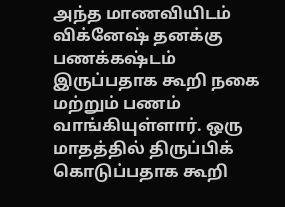அந்த மாணவியிடம் விக்னேஷ் தனக்கு பணக்கஷ்டம் இருப்பதாக கூறி நகை மற்றும் பணம் வாங்கியுள்ளார். ஒரு மாதத்தில் திருப்பிக் கொடுப்பதாக கூறி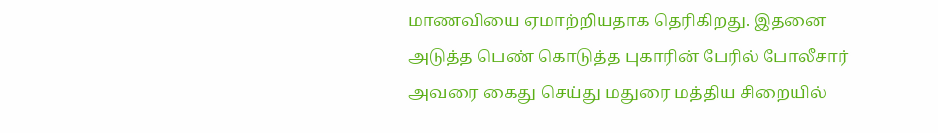மாணவியை ஏமாற்றியதாக தெரிகிறது. இதனை அடுத்த பெண் கொடுத்த புகாரின் பேரில் போலீசார் அவரை கைது செய்து மதுரை மத்திய சிறையில்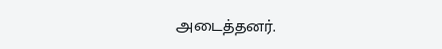அடைத்தனர்.